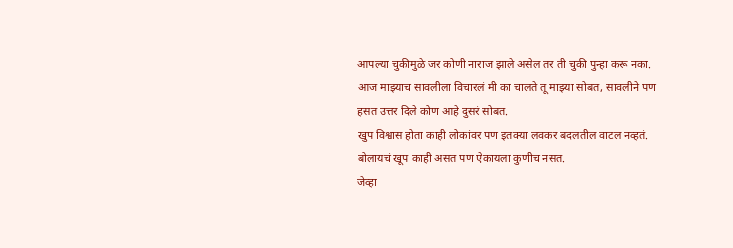आपल्या चुकीमुळे जर कोणी नाराज झाले असेल तर ती चुकी पुन्हा करू नका.
आज माझ्याच सावलीला विचारलं मी का चालते तू माझ्या सोबत, सावलीने पण हसत उत्तर दिले कोण आहे दुसरं सोबत.
खुप विश्वास होता काही लोकांवर पण इतक्या लवकर बदलतील वाटल नव्हतं.
बोलायचं खूप काही असत पण ऐकायला कुणीच नसत.
जेव्हा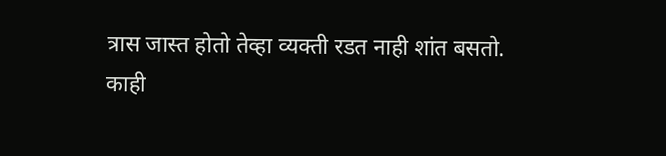त्रास जास्त होतो तेव्हा व्यक्ती रडत नाही शांत बसतो.
काही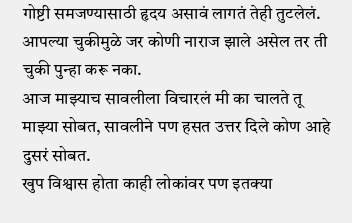गोष्टी समजण्यासाठी हृदय असावं लागतं तेही तुटलेलं.
आपल्या चुकीमुळे जर कोणी नाराज झाले असेल तर ती चुकी पुन्हा करू नका.
आज माझ्याच सावलीला विचारलं मी का चालते तू माझ्या सोबत, सावलीने पण हसत उत्तर दिले कोण आहे दुसरं सोबत.
खुप विश्वास होता काही लोकांवर पण इतक्या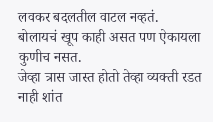लवकर बदलतील वाटल नव्हतं.
बोलायचं खूप काही असत पण ऐकायला कुणीच नसत.
जेव्हा त्रास जास्त होतो तेव्हा व्यक्ती रडत नाही शांत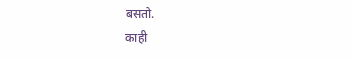बसतो.
काही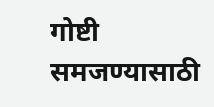गोष्टी समजण्यासाठी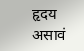हृदय असावं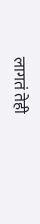लागतं तेही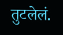तुटलेलं.